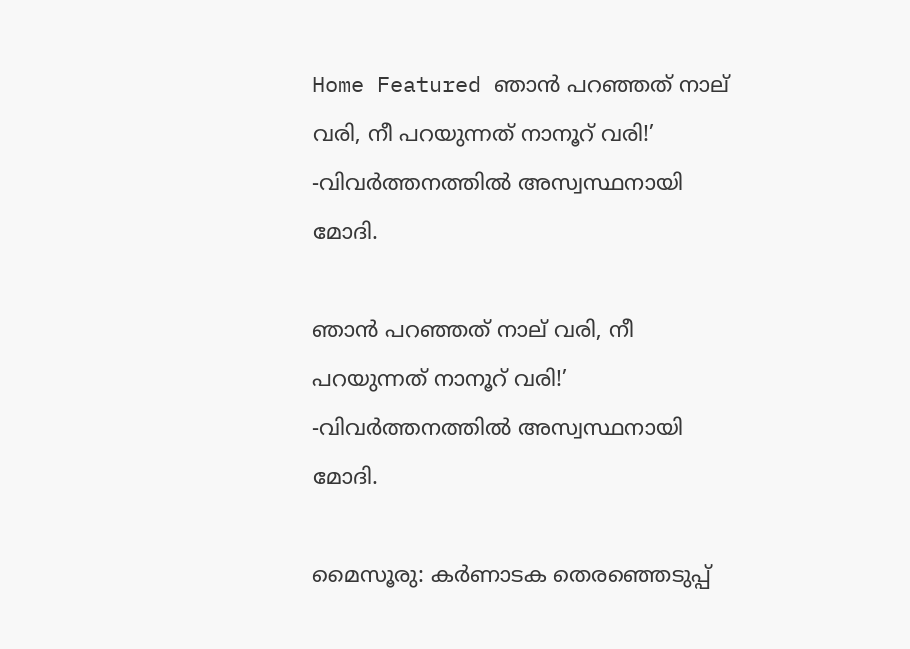Home Featured ഞാന്‍ പറഞ്ഞത് നാല് വരി, നീ പറയുന്നത് നാനൂറ് വരി!’ -വിവര്‍ത്തനത്തിൽ അസ്വസ്ഥനായി മോദി.

ഞാന്‍ പറഞ്ഞത് നാല് വരി, നീ പറയുന്നത് നാനൂറ് വരി!’ -വിവര്‍ത്തനത്തിൽ അസ്വസ്ഥനായി മോദി.

മൈസൂരു: കര്‍ണാടക തെരഞ്ഞെടുപ്പ്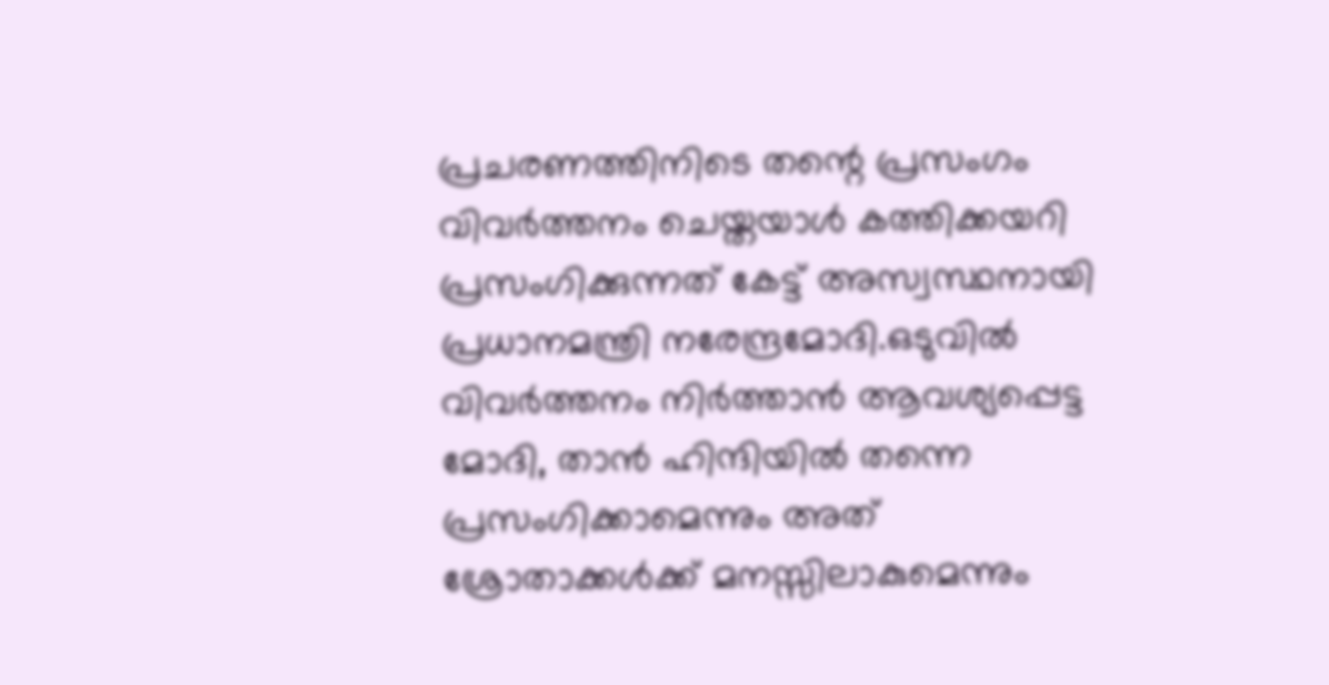പ്രചരണത്തിനിടെ തന്റെ പ്രസംഗം വിവര്‍ത്തനം ചെയ്തയാള്‍ കത്തിക്കയറി പ്രസംഗിക്കുന്നത് കേട്ട് അസ്വസ്ഥനായി പ്രധാനമന്ത്രി നരേന്ദ്രമോദി.ഒടുവില്‍ വിവര്‍ത്തനം നിര്‍ത്താന്‍ ആവശ്യപ്പെട്ട മോദി, താന്‍ ഹിന്ദിയില്‍ തന്നെ പ്രസംഗിക്കാമെന്നും അത് ശ്രോതാക്കള്‍ക്ക് മനസ്സിലാകുമെന്നും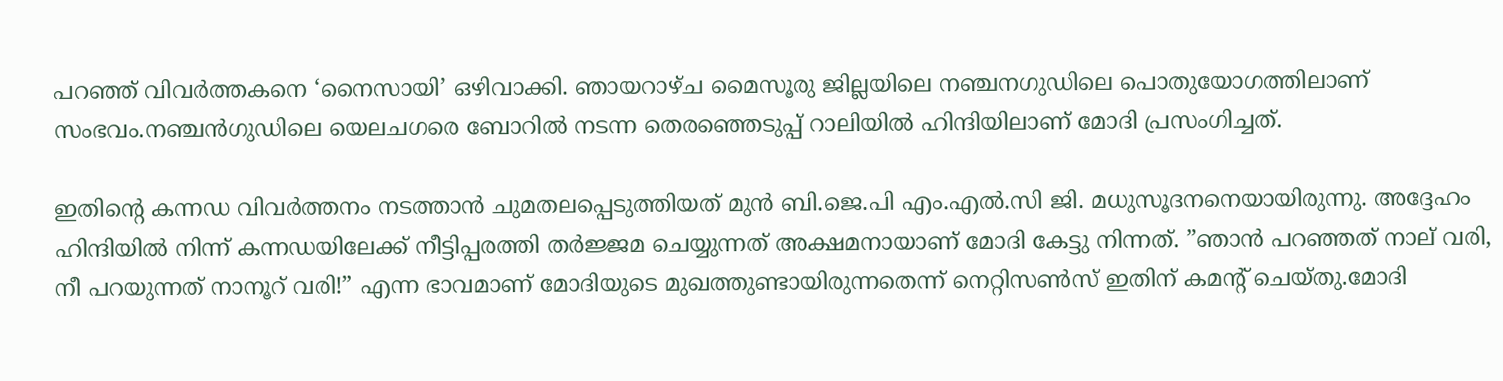പറഞ്ഞ് വിവര്‍ത്തകനെ ‘നൈസായി’ ഒഴിവാക്കി. ഞായറാഴ്ച മൈസൂരു ജില്ലയിലെ നഞ്ചനഗുഡിലെ പൊതുയോഗത്തിലാണ് സംഭവം.നഞ്ചന്‍ഗുഡിലെ യെലചഗരെ ബോറില്‍ നടന്ന തെരഞ്ഞെടുപ്പ് റാലിയില്‍ ഹിന്ദിയിലാണ് മോദി പ്രസംഗിച്ചത്.

ഇതിന്റെ കന്നഡ വിവര്‍ത്തനം നടത്താന്‍ ചുമതലപ്പെടുത്തിയത് മുന്‍ ബി.ജെ.പി എം.എല്‍.സി ജി. മധുസൂദനനെയായിരുന്നു. അദ്ദേഹം ഹിന്ദിയില്‍ നിന്ന് കന്നഡയിലേക്ക് നീട്ടിപ്പരത്തി തര്‍ജ്ജമ ചെയ്യുന്നത് അക്ഷമനായാണ് മോദി കേട്ടു നിന്നത്. ”ഞാന്‍ പറഞ്ഞത് നാല് വരി, നീ പറയുന്നത് നാനൂറ് വരി!” എന്ന ഭാവമാണ് മോദിയുടെ മുഖത്തുണ്ടായിരുന്നതെന്ന് നെറ്റിസണ്‍സ് ഇതിന് കമന്റ് ചെയ്തു.മോദി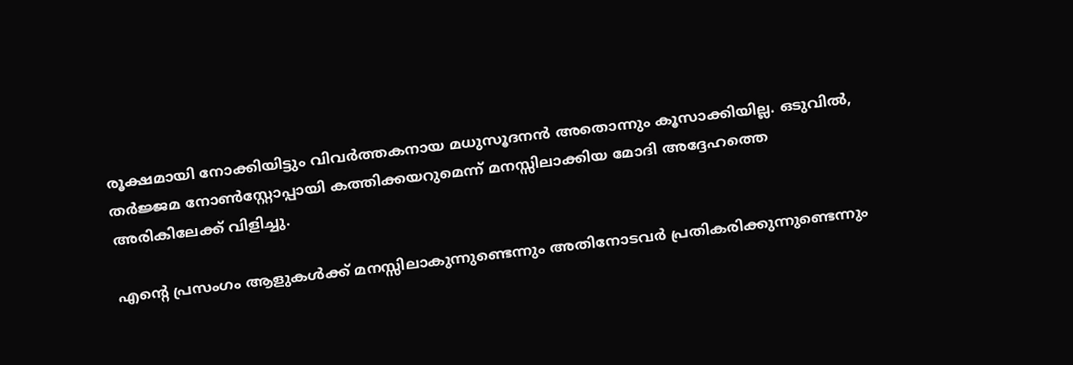രൂക്ഷമായി നോക്കിയിട്ടും വിവര്‍ത്തകനായ മധുസൂദനന്‍ അതൊന്നും കൂസാക്കിയില്ല. ഒടുവില്‍, തര്‍ജ്ജമ നോണ്‍സ്റ്റോപ്പായി കത്തിക്കയറുമെന്ന് മനസ്സിലാക്കിയ മോദി അദ്ദേഹത്തെ അരികിലേക്ക് വിളിച്ചു.

എന്റെ പ്രസംഗം ആളുകള്‍ക്ക് മനസ്സിലാകുന്നുണ്ടെന്നും അതിനോടവര്‍ പ്രതികരിക്കുന്നുണ്ടെന്നും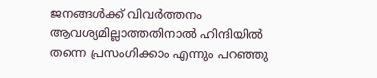ജനങ്ങള്‍ക്ക് വിവര്‍ത്തനം ആവശ്യമില്ലാത്തതിനാല്‍ ഹിന്ദിയില്‍ തന്നെ പ്രസംഗിക്കാം എന്നും പറഞ്ഞു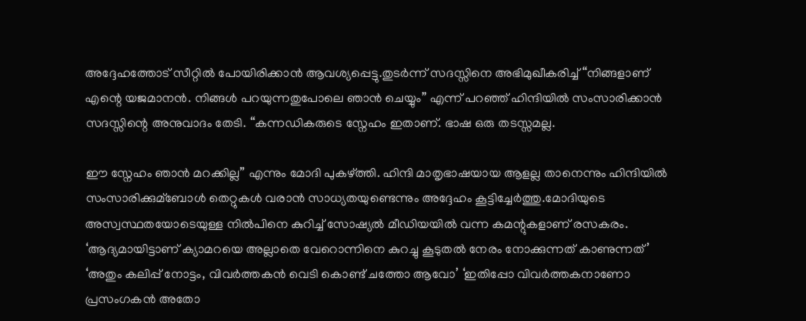അദ്ദേഹത്തോട് സീറ്റില്‍ പോയിരിക്കാന്‍ ആവശ്യപ്പെട്ടു.തുടര്‍ന്ന് സദസ്സിനെ അഭിമുഖീകരിച്ച്‌ “നിങ്ങളാണ് എന്റെ യജമാനന്‍. നിങ്ങള്‍ പറയുന്നതുപോലെ ഞാന്‍ ചെയ്യും” എന്ന് പറഞ്ഞ് ഹിന്ദിയില്‍ സംസാരിക്കാന്‍ സദസ്സിന്റെ അനുവാദം തേടി. “കന്നഡികരുടെ സ്നേഹം ഇതാണ്. ഭാഷ ഒരു തടസ്സമല്ല.

ഈ സ്നേഹം ഞാന്‍ മറക്കില്ല” എന്നും മോദി പുകഴ്ത്തി. ഹിന്ദി മാതൃഭാഷയായ ആളല്ല താനെന്നും ഹിന്ദിയില്‍ സംസാരിക്കുമ്ബോള്‍ തെറ്റുകള്‍ വരാന്‍ സാധ്യതയുണ്ടെന്നും അദ്ദേഹം കൂട്ടിച്ചേര്‍ത്തു.മോദിയുടെ അസ്വസ്ഥതയോടെയുള്ള നില്‍പിനെ കുറിച്ച്‌ സോഷ്യല്‍ മീഡിയയില്‍ വന്ന കമന്റുകളാണ് രസകരം. ‘ആദ്യമായിട്ടാണ് ക്യാമറയെ അല്ലാതെ വേറൊന്നിനെ കുറച്ചു കൂടുതല്‍ നേരം നോക്കുന്നത് കാണുന്നത്’ ‘അതും കലിപ്പ് നോട്ടം, വിവര്‍ത്തകന്‍ വെടി കൊണ്ട് ചത്തോ ആവോ’ ‘ഇതിപ്പോ വിവര്‍ത്തകനാണോ പ്രസംഗകന്‍ അതോ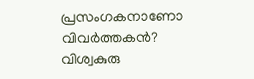പ്രസംഗകനാണോ വിവര്‍ത്തകന്‍? വിശ്വകുരു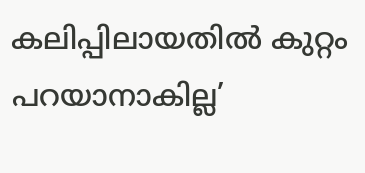കലിപ്പിലായതില്‍ കുറ്റം പറയാനാകില്ല’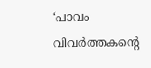‘പാവം വിവര്‍ത്തകന്റെ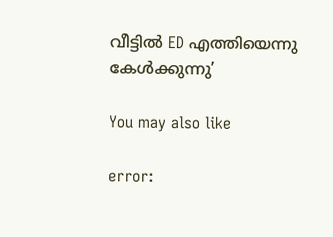വീട്ടില്‍ ED എത്തിയെന്നു കേള്‍ക്കുന്നു’

You may also like

error: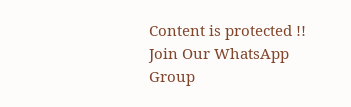Content is protected !!
Join Our WhatsApp Group